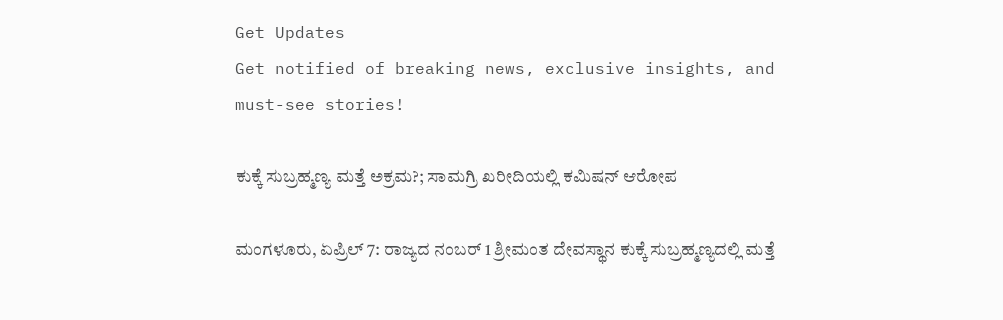Get Updates
Get notified of breaking news, exclusive insights, and must-see stories!

ಕುಕ್ಕೆ ಸುಬ್ರಹ್ಮಣ್ಯ ಮತ್ತೆ ಅಕ್ರಮ?; ಸಾಮಗ್ರಿ ಖರೀದಿಯಲ್ಲಿ ಕಮಿಷನ್ ಆರೋಪ

ಮಂಗಳೂರು, ಏಪ್ರಿಲ್ 7: ರಾಜ್ಯದ ನಂಬರ್ 1 ಶ್ರೀಮಂತ ದೇವಸ್ಥಾನ ಕುಕ್ಕೆ ಸುಬ್ರಹ್ಮಣ್ಯದಲ್ಲಿ ಮತ್ತೆ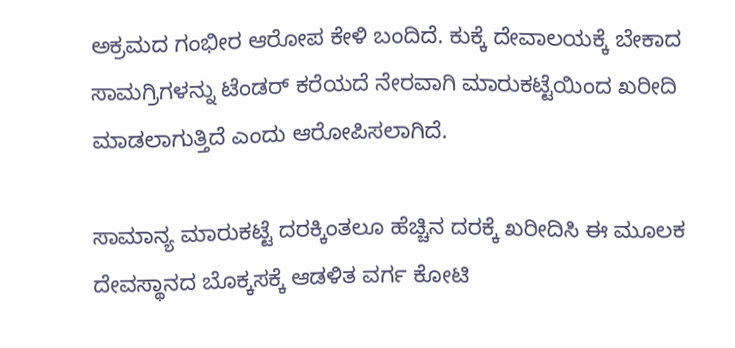ಅಕ್ರಮದ ಗಂಭೀರ ಆರೋಪ ಕೇಳಿ ಬಂದಿದೆ. ಕುಕ್ಕೆ ದೇವಾಲಯಕ್ಕೆ ಬೇಕಾದ ಸಾಮಗ್ರಿಗಳನ್ನು ಟೆಂಡರ್ ಕರೆಯದೆ ನೇರವಾಗಿ ಮಾರುಕಟ್ಟೆಯಿಂದ ಖರೀದಿ ಮಾಡಲಾಗುತ್ತಿದೆ ಎಂದು ಆರೋಪಿಸಲಾಗಿದೆ.

ಸಾಮಾನ್ಯ ಮಾರುಕಟ್ಟೆ ದರಕ್ಕಿಂತಲೂ ಹೆಚ್ಚಿನ ದರಕ್ಕೆ ಖರೀದಿಸಿ ಈ ಮೂಲಕ ದೇವಸ್ಥಾನದ ಬೊಕ್ಕಸಕ್ಕೆ ಆಡಳಿತ ವರ್ಗ ಕೋಟಿ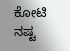ಕೋಟಿ ನಷ್ಟ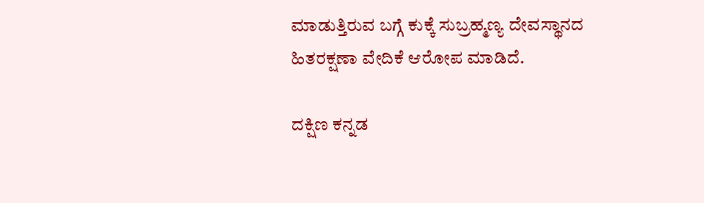ಮಾಡುತ್ತಿರುವ ಬಗ್ಗೆ ಕುಕ್ಕೆ ಸುಬ್ರಹ್ಮಣ್ಯ ದೇವಸ್ಥಾನದ ಹಿತರಕ್ಷಣಾ ವೇದಿಕೆ ಆರೋಪ ಮಾಡಿದೆ.

ದಕ್ಷಿಣ ಕನ್ನಡ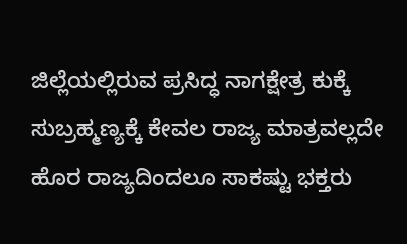ಜಿಲ್ಲೆಯಲ್ಲಿರುವ ಪ್ರಸಿದ್ಧ ನಾಗಕ್ಷೇತ್ರ ಕುಕ್ಕೆ ಸುಬ್ರಹ್ಮಣ್ಯಕ್ಕೆ ಕೇವಲ ರಾಜ್ಯ ಮಾತ್ರವಲ್ಲದೇ ಹೊರ ರಾಜ್ಯದಿಂದಲೂ ಸಾಕಷ್ಟು ಭಕ್ತರು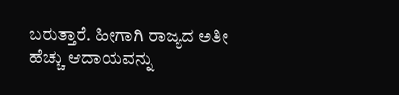ಬರುತ್ತಾರೆ. ಹೀಗಾಗಿ ರಾಜ್ಯದ ಅತೀ ಹೆಚ್ಚು ಆದಾಯವನ್ನು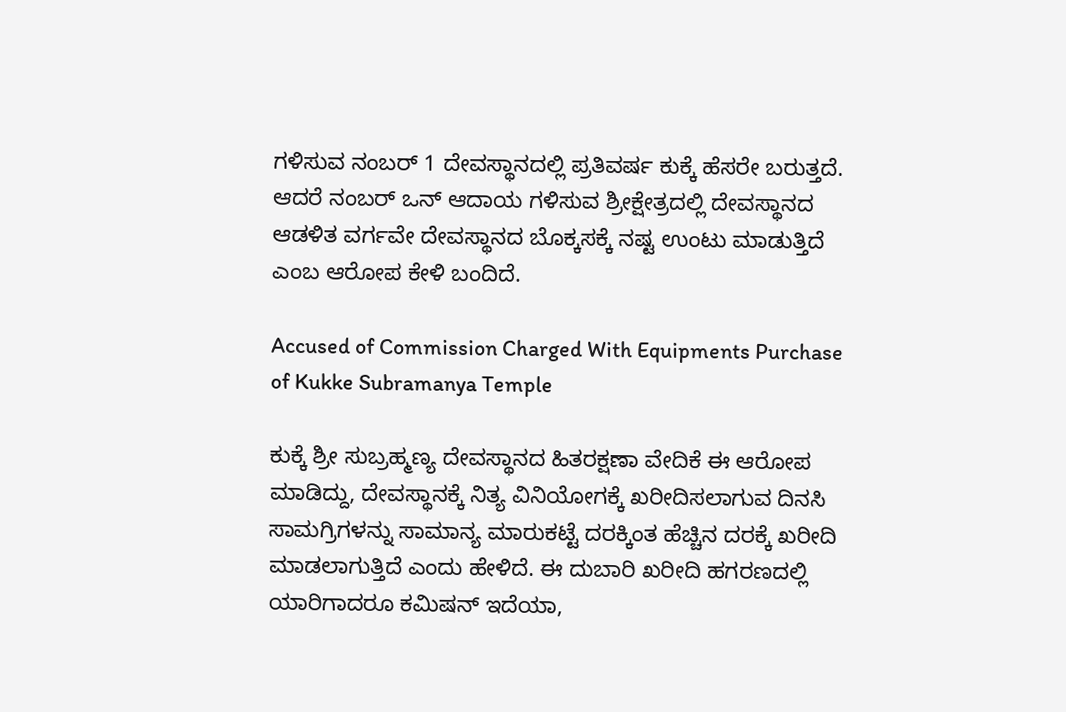ಗಳಿಸುವ ನಂಬರ್‌ 1 ದೇವಸ್ಥಾನದಲ್ಲಿ ಪ್ರತಿವರ್ಷ ಕುಕ್ಕೆ ಹೆಸರೇ ಬರುತ್ತದೆ. ಆದರೆ ನಂಬರ್ ಒನ್ ಆದಾಯ ಗಳಿಸುವ ಶ್ರೀಕ್ಷೇತ್ರದಲ್ಲಿ ದೇವಸ್ಥಾನದ ಆಡಳಿತ ವರ್ಗವೇ ದೇವಸ್ಥಾನದ ಬೊಕ್ಕಸಕ್ಕೆ ನಷ್ಟ ಉಂಟು ಮಾಡುತ್ತಿದೆ ಎಂಬ ಆರೋಪ ಕೇಳಿ ಬಂದಿದೆ.

Accused of Commission Charged With Equipments Purchase of Kukke Subramanya Temple

ಕುಕ್ಕೆ ಶ್ರೀ ಸುಬ್ರಹ್ಮಣ್ಯ ದೇವಸ್ಥಾನದ ಹಿತರಕ್ಷಣಾ ವೇದಿಕೆ ಈ ಆರೋಪ ಮಾಡಿದ್ದು, ದೇವಸ್ಥಾನಕ್ಕೆ ನಿತ್ಯ ವಿನಿಯೋಗಕ್ಕೆ ಖರೀದಿಸಲಾಗುವ ದಿನಸಿ ಸಾಮಗ್ರಿಗಳನ್ನು ಸಾಮಾನ್ಯ ಮಾರುಕಟ್ಟೆ ದರಕ್ಕಿಂತ ಹೆಚ್ಚಿನ ದರಕ್ಕೆ ಖರೀದಿ ಮಾಡಲಾಗುತ್ತಿದೆ ಎಂದು ಹೇಳಿದೆ. ಈ ದುಬಾರಿ ಖರೀದಿ ಹಗರಣದಲ್ಲಿ ಯಾರಿಗಾದರೂ ಕಮಿಷನ್ ಇದೆಯಾ,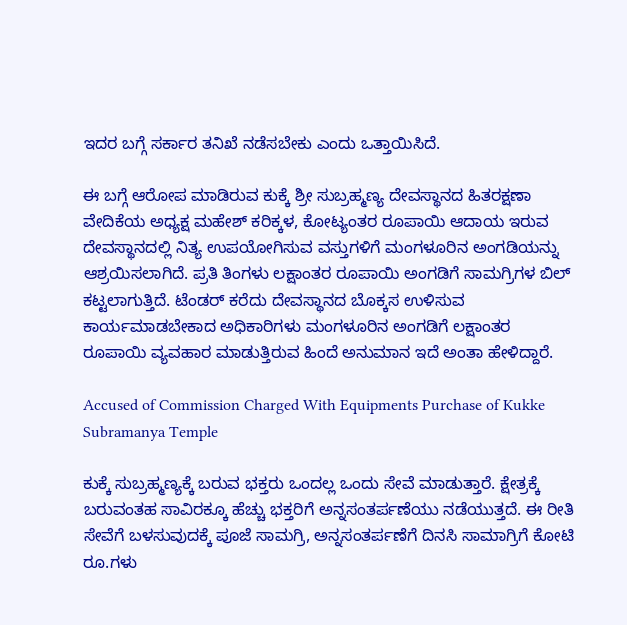ಇದರ ಬಗ್ಗೆ ಸರ್ಕಾರ ತನಿಖೆ ನಡೆಸಬೇಕು ಎಂದು ಒತ್ತಾಯಿಸಿದೆ.

ಈ ಬಗ್ಗೆ ಆರೋಪ ಮಾಡಿರುವ ಕುಕ್ಕೆ ಶ್ರೀ ಸುಬ್ರಹ್ಮಣ್ಯ ದೇವಸ್ಥಾನದ ಹಿತರಕ್ಷಣಾ ವೇದಿಕೆಯ ಅಧ್ಯಕ್ಷ ಮಹೇಶ್ ಕರಿಕ್ಕಳ, ಕೋಟ್ಯಂತರ ರೂಪಾಯಿ ಆದಾಯ ಇರುವ ದೇವಸ್ಥಾನದಲ್ಲಿ ನಿತ್ಯ ಉಪಯೋಗಿಸುವ ವಸ್ತುಗಳಿಗೆ ಮಂಗಳೂರಿನ ಅಂಗಡಿಯನ್ನು ಆಶ್ರಯಿಸಲಾಗಿದೆ. ಪ್ರತಿ ತಿಂಗಳು ಲಕ್ಷಾಂತರ ರೂಪಾಯಿ ಅಂಗಡಿಗೆ ಸಾಮಗ್ರಿಗಳ ಬಿಲ್ ಕಟ್ಟಲಾಗುತ್ತಿದೆ. ಟೆಂಡರ್ ಕರೆದು ದೇವಸ್ಥಾನದ ಬೊಕ್ಕಸ ಉಳಿಸುವ ಕಾರ್ಯಮಾಡಬೇಕಾದ ಅಧಿಕಾರಿಗಳು ಮಂಗಳೂರಿನ ಅಂಗಡಿಗೆ ಲಕ್ಷಾಂತರ ರೂಪಾಯಿ ವ್ಯವಹಾರ ಮಾಡುತ್ತಿರುವ ಹಿಂದೆ ಅನುಮಾನ ಇದೆ ಅಂತಾ ಹೇಳಿದ್ದಾರೆ.

Accused of Commission Charged With Equipments Purchase of Kukke Subramanya Temple

ಕುಕ್ಕೆ ಸುಬ್ರಹ್ಮಣ್ಯಕ್ಕೆ ಬರುವ ಭಕ್ತರು ಒಂದಲ್ಲ ಒಂದು ಸೇವೆ ಮಾಡುತ್ತಾರೆ. ಕ್ಷೇತ್ರಕ್ಕೆ ಬರುವಂತಹ ಸಾವಿರಕ್ಕೂ ಹೆಚ್ಚು ಭಕ್ತರಿಗೆ ಅನ್ನಸಂತರ್ಪಣೆಯು ನಡೆಯುತ್ತದೆ. ಈ ರೀತಿ ಸೇವೆಗೆ ಬಳಸುವುದಕ್ಕೆ ಪೂಜೆ ಸಾಮಗ್ರಿ, ಅನ್ನಸಂತರ್ಪಣೆಗೆ ದಿನಸಿ ಸಾಮಾಗ್ರಿಗೆ ಕೋಟಿ ರೂ.ಗಳು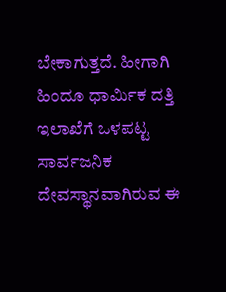ಬೇಕಾಗುತ್ತದೆ. ಹೀಗಾಗಿ ಹಿಂದೂ ಧಾರ್ಮಿಕ ದತ್ತಿ ಇಲಾಖೆಗೆ ಒಳಪಟ್ಟ ಸಾರ್ವಜನಿಕ ದೇವಸ್ಥಾನವಾಗಿರುವ ಈ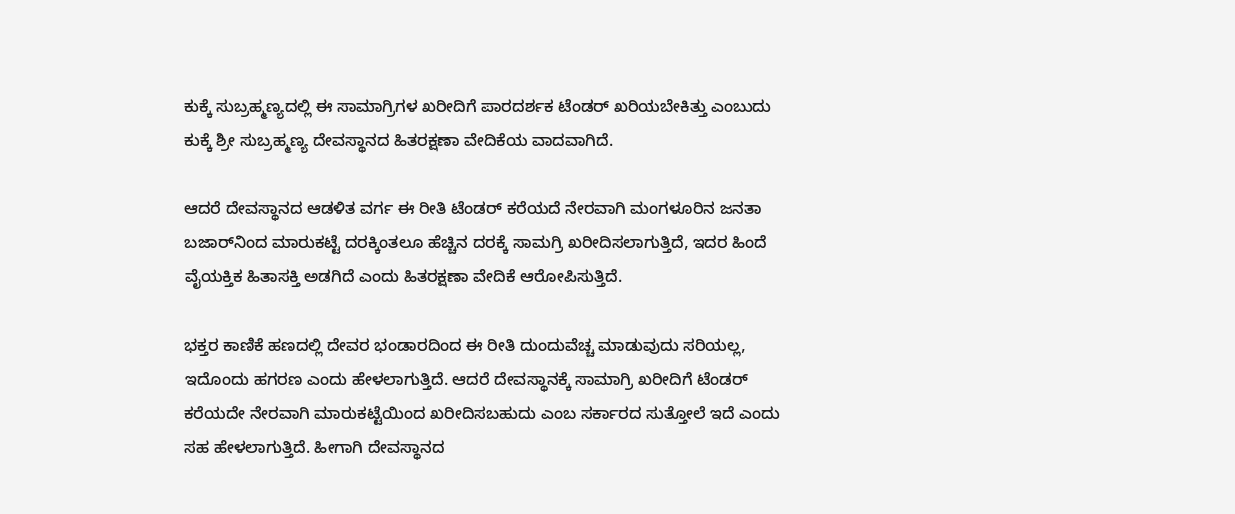ಕುಕ್ಕೆ ಸುಬ್ರಹ್ಮಣ್ಯದಲ್ಲಿ ಈ ಸಾಮಾಗ್ರಿಗಳ ಖರೀದಿಗೆ ಪಾರದರ್ಶಕ ಟೆಂಡರ್ ಖರಿಯಬೇಕಿತ್ತು ಎಂಬುದು ಕುಕ್ಕೆ ಶ್ರೀ ಸುಬ್ರಹ್ಮಣ್ಯ ದೇವಸ್ಥಾನದ ಹಿತರಕ್ಷಣಾ ವೇದಿಕೆಯ ವಾದವಾಗಿದೆ.

ಆದರೆ ದೇವಸ್ಥಾನದ ಆಡಳಿತ ವರ್ಗ ಈ ರೀತಿ ಟೆಂಡರ್ ಕರೆಯದೆ ನೇರವಾಗಿ ಮಂಗಳೂರಿನ ಜನತಾ ಬಜಾರ್‌ನಿಂದ ಮಾರುಕಟ್ಟೆ ದರಕ್ಕಿಂತಲೂ ಹೆಚ್ಚಿನ ದರಕ್ಕೆ ಸಾಮಗ್ರಿ ಖರೀದಿಸಲಾಗುತ್ತಿದೆ, ಇದರ ಹಿಂದೆ ವೈಯಕ್ತಿಕ ಹಿತಾಸಕ್ತಿ ಅಡಗಿದೆ ಎಂದು ಹಿತರಕ್ಷಣಾ ವೇದಿಕೆ ಆರೋಪಿಸುತ್ತಿದೆ.

ಭಕ್ತರ ಕಾಣಿಕೆ ಹಣದಲ್ಲಿ ದೇವರ ಭಂಡಾರದಿಂದ ಈ ರೀತಿ ದುಂದುವೆಚ್ಚ ಮಾಡುವುದು ಸರಿಯಲ್ಲ, ಇದೊಂದು ಹಗರಣ ಎಂದು ಹೇಳಲಾಗುತ್ತಿದೆ. ಆದರೆ ದೇವಸ್ಥಾನಕ್ಕೆ ಸಾಮಾಗ್ರಿ ಖರೀದಿಗೆ ಟೆಂಡರ್ ಕರೆಯದೇ ನೇರವಾಗಿ ಮಾರುಕಟ್ಟೆಯಿಂದ ಖರೀದಿಸಬಹುದು ಎಂಬ ಸರ್ಕಾರದ ಸುತ್ತೋಲೆ ಇದೆ ಎಂದು ಸಹ ಹೇಳಲಾಗುತ್ತಿದೆ. ಹೀಗಾಗಿ ದೇವಸ್ಥಾನದ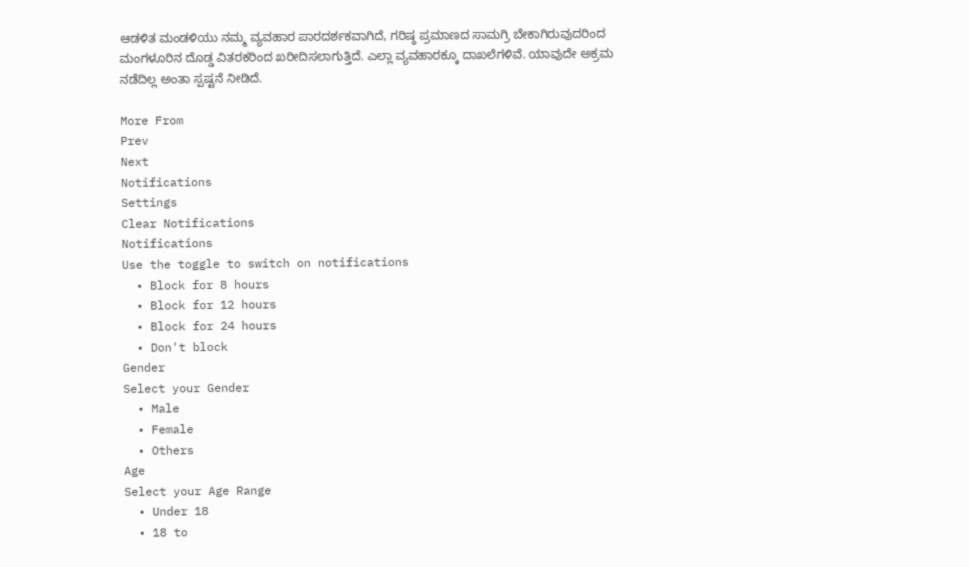ಆಡಳಿತ ಮಂಡಳಿಯು ನಮ್ಮ ವ್ಯವಹಾರ ಪಾರದರ್ಶಕವಾಗಿದೆ, ಗರಿಷ್ಠ ಪ್ರಮಾಣದ ಸಾಮಗ್ರಿ ಬೇಕಾಗಿರುವುದರಿಂದ ಮಂಗಳೂರಿನ ದೊಡ್ಡ ವಿತರಕರಿಂದ ಖರೀದಿಸಲಾಗುತ್ತಿದೆ. ಎಲ್ಲಾ ವ್ಯವಹಾರಕ್ಕೂ ದಾಖಲೆಗಳಿವೆ. ಯಾವುದೇ ಅಕ್ರಮ ನಡೆದಿಲ್ಲ ಅಂತಾ ಸ್ಪಷ್ಟನೆ ನೀಡಿದೆ.

More From
Prev
Next
Notifications
Settings
Clear Notifications
Notifications
Use the toggle to switch on notifications
  • Block for 8 hours
  • Block for 12 hours
  • Block for 24 hours
  • Don't block
Gender
Select your Gender
  • Male
  • Female
  • Others
Age
Select your Age Range
  • Under 18
  • 18 to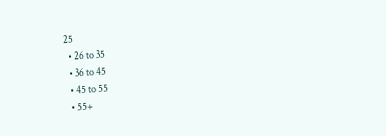25
  • 26 to 35
  • 36 to 45
  • 45 to 55
  • 55+